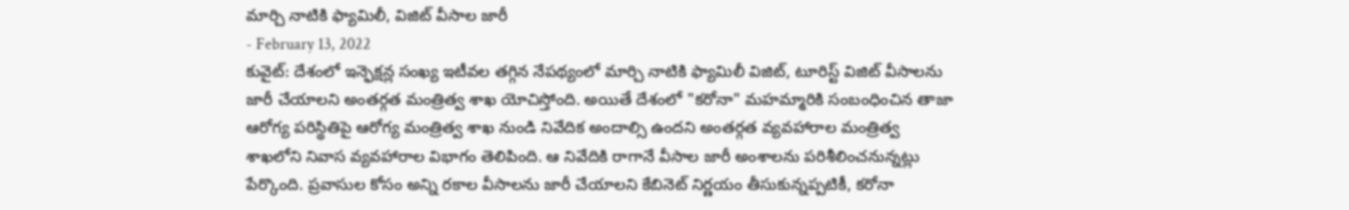మార్చి నాటికి ఫ్యామిలీ, విజిట్ వీసాల జారీ
- February 13, 2022
కువైట్: దేశంలో ఇన్ఫెక్షన్ల సంఖ్య ఇటీవల తగ్గిన నేపథ్యంలో మార్చి నాటికి ఫ్యామిలీ విజిట్, టూరిస్ట్ విజిట్ వీసాలను జారీ చేయాలని అంతర్గత మంత్రిత్వ శాఖ యోచిస్తోంది. అయితే దేశంలో "కరోనా" మహమ్మారికి సంబంధించిన తాజా ఆరోగ్య పరిస్థితిపై ఆరోగ్య మంత్రిత్వ శాఖ నుండి నివేదిక అందాల్సి ఉందని అంతర్గత వ్యవహారాల మంత్రిత్వ శాఖలోని నివాస వ్యవహారాల విభాగం తెలిపింది. ఆ నివేదికి రాగానే వీసాల జారీ అంశాలను పరిశీలించనున్నట్లు పేర్కొంది. ప్రవాసుల కోసం అన్ని రకాల వీసాలను జారీ చేయాలని కేబినెట్ నిర్ణయం తీసుకున్నప్పటికీ, కరోనా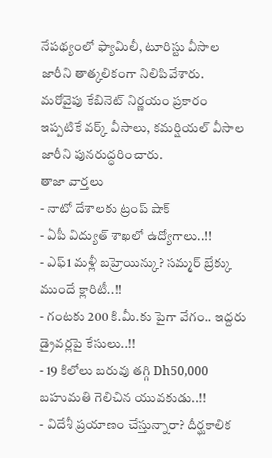నేపథ్యంలో ఫ్యామిలీ, టూరిస్టు వీసాల జారీని తాత్కలికంగా నిలిపివేశారు. మరోవైపు కేబినెట్ నిర్ణయం ప్రకారం ఇప్పటికే వర్క్ వీసాలు, కమర్షియల్ వీసాల జారీని పునరుద్ధరించారు.
తాజా వార్తలు
- నాటో దేశాలకు ట్రంప్ షాక్
- ఏపీ విద్యుత్ శాఖలో ఉద్యోగాలు..!!
- ఎఫ్1 మళ్లీ బహ్రెయిన్కు? సమ్మర్ బ్రేక్కు ముందే క్లారిటీ..!!
- గంటకు 200 కి.మీ.కు పైగా వేగం.. ఇద్దరు డ్రైవర్లపై కేసులు..!!
- 19 కిలోలు బరువు తగ్గి Dh50,000 బహుమతి గెలిచిన యువకుడు..!!
- విదేశీ ప్రయాణం చేస్తున్నారా? దీర్ఘకాలిక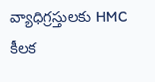వ్యాధిగ్రస్తులకు HMC కీలక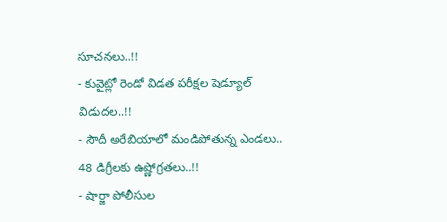సూచనలు..!!
- కువైట్లో రెండో విడత పరీక్షల షెడ్యూల్ విడుదల..!!
- సౌదీ అరేబియాలో మండిపోతున్న ఎండలు.. 48 డిగ్రీలకు ఉష్ణోగ్రతలు..!!
- షార్జా పోలీసుల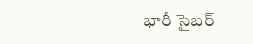భారీ సైబర్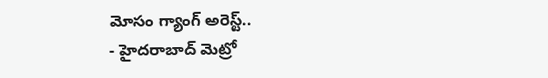మోసం గ్యాంగ్ అరెస్ట్..
- హైదరాబాద్ మెట్రో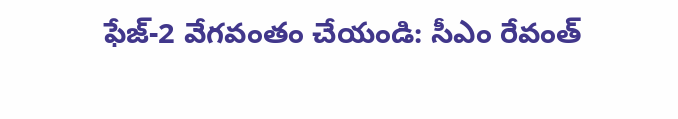ఫేజ్-2 వేగవంతం చేయండి: సీఎం రేవంత్